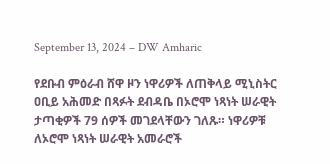September 13, 2024 – DW Amharic

የደቡብ ምዕራብ ሸዋ ዞን ነዋሪዎች ለጠቅላይ ሚኒስትር ዐቢይ አሕመድ በጻፉት ደብዳቤ በኦሮሞ ነጻነት ሠራዊት ታጣቂዎች 79 ሰዎች መገደላቸውን ገለጹ። ነዋሪዎቹ ለኦሮሞ ነጻነት ሠራዊት አመራሮች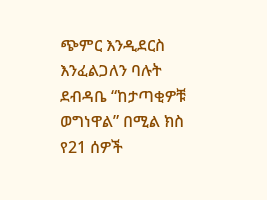ጭምር እንዲደርስ እንፈልጋለን ባሉት ደብዳቤ “ከታጣቂዎቹ ወግነዋል” በሚል ክስ የ21 ሰዎች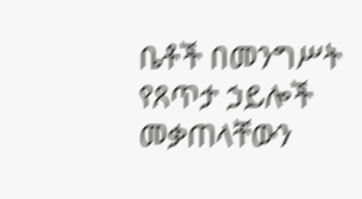ቤቶች በመንግሥት የጸጥታ ኃይሎች መቃጠላቸውን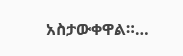አስታውቀዋል።…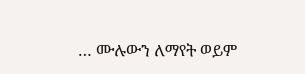… ሙሉውን ለማየት ወይም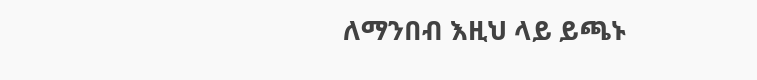ለማንበብ እዚህ ላይ ይጫኑ